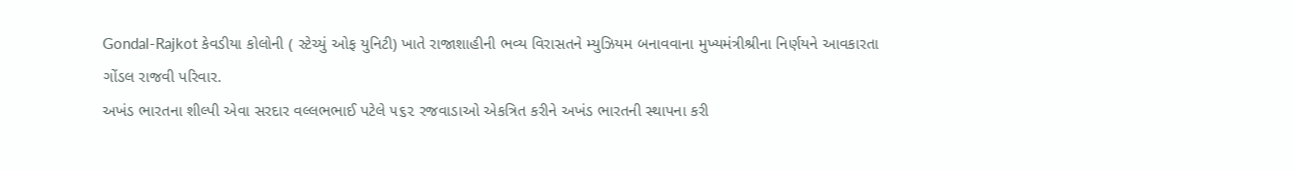Gondal-Rajkot કેવડીયા કોલોની ( સ્ટેચ્યું ઓફ યુનિટી) ખાતે રાજાશાહીની ભવ્ય વિરાસતને મ્યુઝિયમ બનાવવાના મુખ્યમંત્રીશ્રીના નિર્ણયને આવકારતા ગોંડલ રાજવી પરિવાર.
અખંડ ભારતના શીલ્પી એવા સરદાર વલ્લભભાઈ પટેલે ૫૬૨ રજવાડાઓ એકત્રિત કરીને અખંડ ભારતની સ્થાપના કરી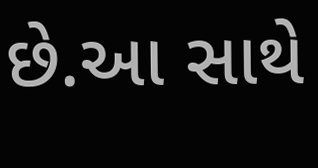છે.આ સાથે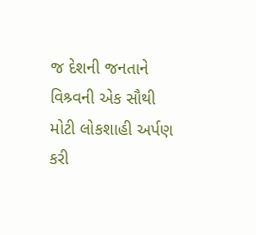જ દેશની જનતાને વિશ્ર્વની એક સૌથી મોટી લોકશાહી અર્પણ કરી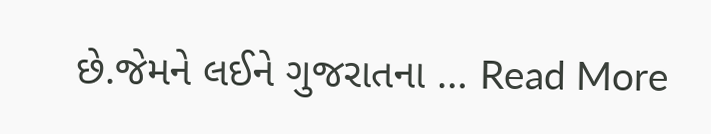છે.જેમને લઈને ગુજરાતના … Read More